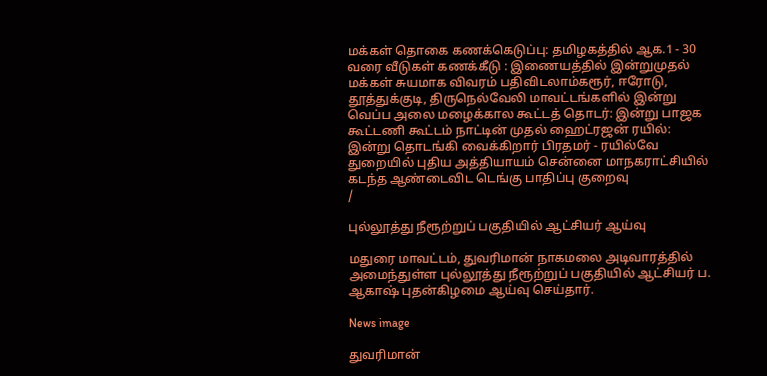மக்கள் தொகை கணக்கெடுப்பு: தமிழகத்தில் ஆக.1 - 30 வரை வீடுகள் கணக்கீடு : இணையத்தில் இன்றுமுதல் மக்கள் சுயமாக விவரம் பதிவிடலாம்கரூர், ஈரோடு, தூத்துக்குடி, திருநெல்வேலி மாவட்டங்களில் இன்று வெப்ப அலை மழைக்கால கூட்டத் தொடர்: இன்று பாஜக கூட்டணி கூட்டம் நாட்டின் முதல் ஹைட்ரஜன் ரயில்: இன்று தொடங்கி வைக்கிறார் பிரதமர் - ரயில்வே துறையில் புதிய அத்தியாயம் சென்னை மாநகராட்சியில் கடந்த ஆண்டைவிட டெங்கு பாதிப்பு குறைவு
/

புல்லூத்து நீரூற்றுப் பகுதியில் ஆட்சியர் ஆய்வு

மதுரை மாவட்டம், துவரிமான் நாகமலை அடிவாரத்தில் அமைந்துள்ள புல்லூத்து நீரூற்றுப் பகுதியில் ஆட்சியர் ப. ஆகாஷ் புதன்கிழமை ஆய்வு செய்தார்.

News image

துவரிமான்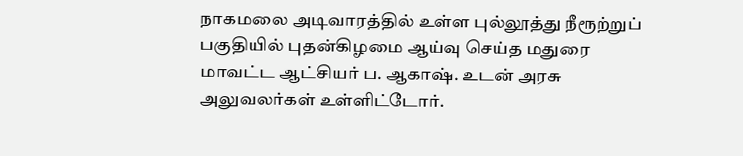நாகமலை அடிவாரத்தில் உள்ள புல்லூத்து நீரூற்றுப் பகுதியில் புதன்கிழமை ஆய்வு செய்த மதுரை மாவட்ட ஆட்சியர் ப. ஆகாஷ். உடன் அரசு அலுவலர்கள் உள்ளிட்டோர்.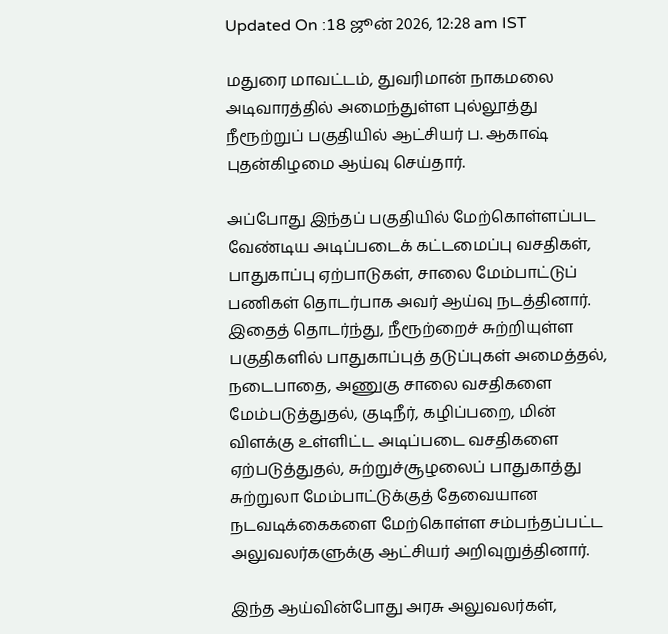Updated On :18 ஜூன் 2026, 12:28 am IST

மதுரை மாவட்டம், துவரிமான் நாகமலை அடிவாரத்தில் அமைந்துள்ள புல்லூத்து நீரூற்றுப் பகுதியில் ஆட்சியர் ப. ஆகாஷ் புதன்கிழமை ஆய்வு செய்தார்.

அப்போது இந்தப் பகுதியில் மேற்கொள்ளப்பட வேண்டிய அடிப்படைக் கட்டமைப்பு வசதிகள், பாதுகாப்பு ஏற்பாடுகள், சாலை மேம்பாட்டுப் பணிகள் தொடர்பாக அவர் ஆய்வு நடத்தினார். இதைத் தொடர்ந்து, நீரூற்றைச் சுற்றியுள்ள பகுதிகளில் பாதுகாப்புத் தடுப்புகள் அமைத்தல், நடைபாதை, அணுகு சாலை வசதிகளை மேம்படுத்துதல், குடிநீர், கழிப்பறை, மின் விளக்கு உள்ளிட்ட அடிப்படை வசதிகளை ஏற்படுத்துதல், சுற்றுச்சூழலைப் பாதுகாத்து சுற்றுலா மேம்பாட்டுக்குத் தேவையான நடவடிக்கைகளை மேற்கொள்ள சம்பந்தப்பட்ட அலுவலர்களுக்கு ஆட்சியர் அறிவுறுத்தினார்.

இந்த ஆய்வின்போது அரசு அலுவலர்கள்,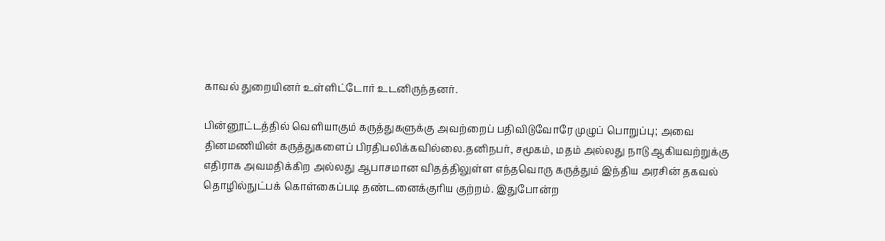காவல் துறையினர் உள்ளிட்டோர் உடனிருந்தனர்.

பின்னூட்டத்தில் வெளியாகும் கருத்துகளுக்கு அவற்றைப் பதிவிடுவோரே முழுப் பொறுப்பு; அவை தினமணியின் கருத்துகளைப் பிரதிபலிக்கவில்லை.தனிநபர், சமூகம், மதம் அல்லது நாடு ஆகியவற்றுக்கு எதிராக அவமதிக்கிற அல்லது ஆபாசமான விதத்திலுள்ள எந்தவொரு கருத்தும் இந்திய அரசின் தகவல் தொழில்நுட்பக் கொள்கைப்படி தண்டனைக்குரிய குற்றம். இதுபோன்ற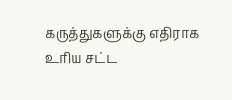கருத்துகளுக்கு எதிராக உரிய சட்ட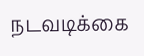நடவடிக்கை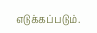எடுக்கப்படும்.